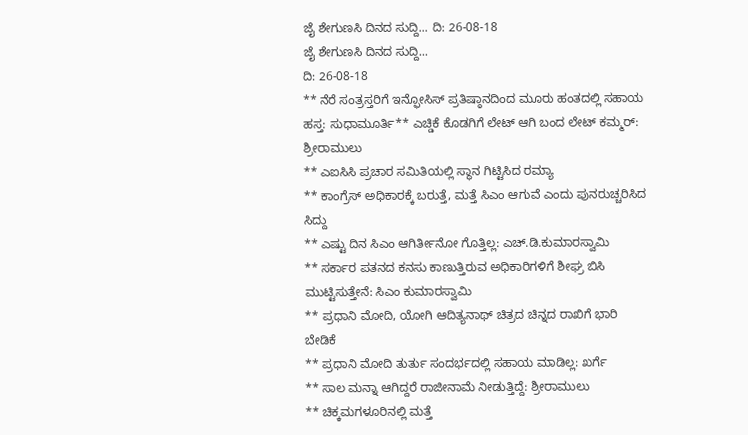ಜೈ ಶೇಗುಣಸಿ ದಿನದ ಸುದ್ದಿ... ದಿ: 26-08-18
ಜೈ ಶೇಗುಣಸಿ ದಿನದ ಸುದ್ದಿ...
ದಿ: 26-08-18
** ನೆರೆ ಸಂತ್ರಸ್ತರಿಗೆ ಇನ್ಫೋಸಿಸ್ ಪ್ರತಿಷ್ಠಾನದಿಂದ ಮೂರು ಹಂತದಲ್ಲಿ ಸಹಾಯ ಹಸ್ತ: ಸುಧಾಮೂರ್ತಿ** ಎಚ್ಡಿಕೆ ಕೊಡಗಿಗೆ ಲೇಟ್ ಆಗಿ ಬಂದ ಲೇಟ್ ಕಮ್ಮರ್: ಶ್ರೀರಾಮುಲು
** ಎಐಸಿಸಿ ಪ್ರಚಾರ ಸಮಿತಿಯಲ್ಲಿ ಸ್ಥಾನ ಗಿಟ್ಟಿಸಿದ ರಮ್ಯಾ
** ಕಾಂಗ್ರೆಸ್ ಅಧಿಕಾರಕ್ಕೆ ಬರುತ್ತೆ, ಮತ್ತೆ ಸಿಎಂ ಆಗುವೆ ಎಂದು ಪುನರುಚ್ಚರಿಸಿದ ಸಿದ್ದು
** ಎಷ್ಟು ದಿನ ಸಿಎಂ ಆಗಿರ್ತೀನೋ ಗೊತ್ತಿಲ್ಲ: ಎಚ್.ಡಿ.ಕುಮಾರಸ್ವಾಮಿ
** ಸರ್ಕಾರ ಪತನದ ಕನಸು ಕಾಣುತ್ತಿರುವ ಅಧಿಕಾರಿಗಳಿಗೆ ಶೀಘ್ರ ಬಿಸಿ ಮುಟ್ಟಿಸುತ್ತೇನೆ: ಸಿಎಂ ಕುಮಾರಸ್ವಾಮಿ
** ಪ್ರಧಾನಿ ಮೋದಿ, ಯೋಗಿ ಆದಿತ್ಯನಾಥ್ ಚಿತ್ರದ ಚಿನ್ನದ ರಾಖಿಗೆ ಭಾರಿ ಬೇಡಿಕೆ
** ಪ್ರಧಾನಿ ಮೋದಿ ತುರ್ತು ಸಂದರ್ಭದಲ್ಲಿ ಸಹಾಯ ಮಾಡಿಲ್ಲ: ಖರ್ಗೆ
** ಸಾಲ ಮನ್ನಾ ಆಗಿದ್ದರೆ ರಾಜೀನಾಮೆ ನೀಡುತ್ತಿದ್ದೆ: ಶ್ರೀರಾಮುಲು
** ಚಿಕ್ಕಮಗಳೂರಿನಲ್ಲಿ ಮತ್ತೆ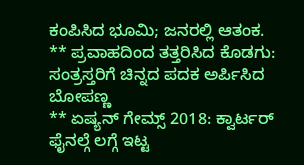ಕಂಪಿಸಿದ ಭೂಮಿ; ಜನರಲ್ಲಿ ಆತಂಕ.
** ಪ್ರವಾಹದಿಂದ ತತ್ತರಿಸಿದ ಕೊಡಗು: ಸಂತ್ರಸ್ತರಿಗೆ ಚಿನ್ನದ ಪದಕ ಅರ್ಪಿಸಿದ ಬೋಪಣ್ಣ
** ಏಷ್ಯನ್ ಗೇಮ್ಸ್ 2018: ಕ್ವಾರ್ಟರ್ ಫೈನಲ್ಗೆ ಲಗ್ಗೆ ಇಟ್ಟ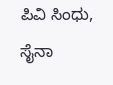ಪಿವಿ ಸಿಂಧು, ಸೈನಾ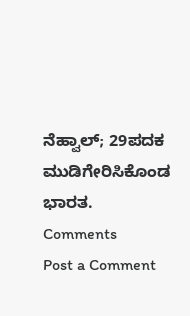ನೆಹ್ವಾಲ್; 29ಪದಕ ಮುಡಿಗೇರಿಸಿಕೊಂಡ ಭಾರತ.
Comments
Post a Comment